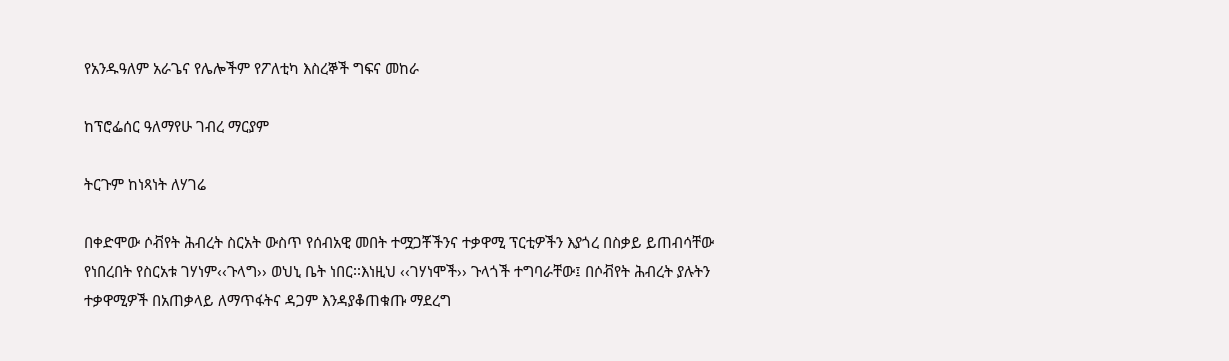የአንዱዓለም አራጌና የሌሎችም የፖለቲካ እስረኞች ግፍና መከራ

ከፕሮፌሰር ዓለማየሁ ገብረ ማርያም

ትርጉም ከነጻነት ለሃገሬ

በቀድሞው ሶቭየት ሕብረት ስርአት ውስጥ የሰብአዊ መበት ተሟጋቾችንና ተቃዋሚ ፕርቲዎችን እያጎረ በስቃይ ይጠብሳቸው የነበረበት የስርአቱ ገሃነም‹‹ጉላግ›› ወህኒ ቤት ነበር፡፡እነዚህ ‹‹ገሃነሞች›› ጉላጎች ተግባራቸው፤ በሶቭየት ሕብረት ያሉትን ተቃዋሚዎች በአጠቃላይ ለማጥፋትና ዳጋም እንዳያቆጠቁጡ ማደረግ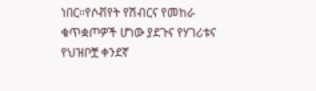ነበር፡፡የሶቭየት የሽብርና የመከራ ቁጥቋጦዎች ሆነው ያደጉና የሃገሪቱና የህዝቦቿ ቀንደኛ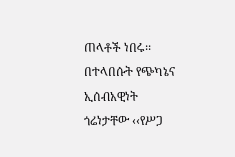ጠላቶች ነበሩ፡፡በተላበሱት የጭካኔና ኢሰብአዊነት ጎሬነታቸው ‹‹የሥጋ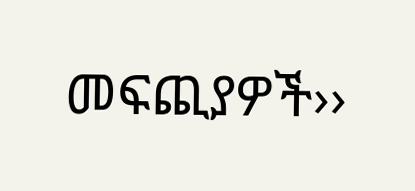መፍጪያዎች››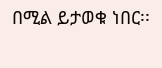በሚል ይታወቁ ነበር፡፡